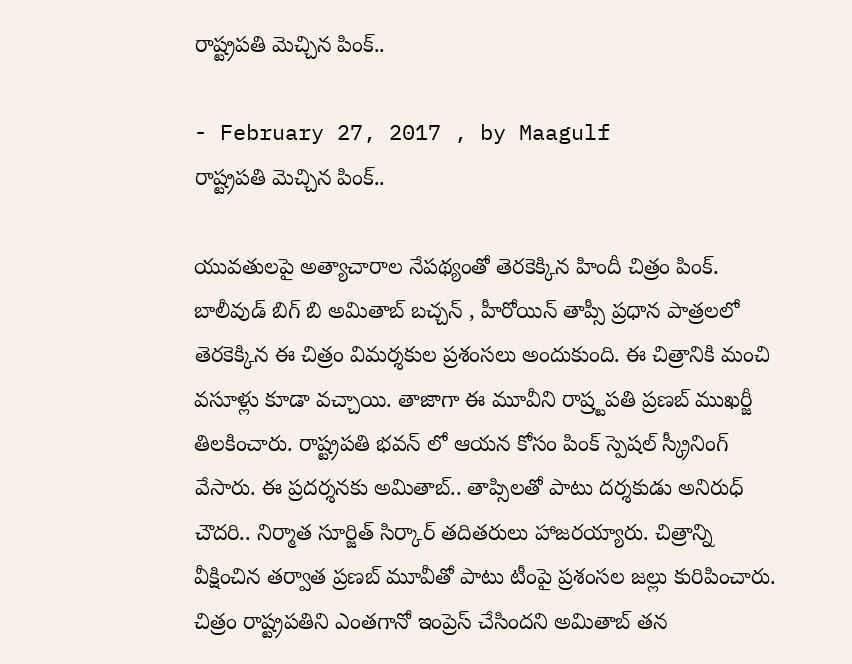రాష్ట్ర‌ప‌తి మెచ్చిన పింక్..

- February 27, 2017 , by Maagulf
రాష్ట్ర‌ప‌తి మెచ్చిన పింక్..

యువ‌తుల‌పై అత్యాచారాల నేపథ్యంతో తెరకెక్కిన హిందీ చిత్రం పింక్. బాలీవుడ్ బిగ్ బి అమితాబ్ బ‌చ్చ‌న్ , హీరోయిన్ తాప్సీ ప్రధాన పాత్రలలో తెరకెక్కిన ఈ చిత్రం విమర్శకుల ప్రశంసలు అందుకుంది. ఈ చిత్రానికి మంచి వసూళ్లు కూడా వచ్చాయి. తాజాగా ఈ మూవీని రాష్ర్ట‌ప‌తి ప్ర‌ణ‌బ్ ముఖ‌ర్జీ తిలకించారు. రాష్ట్రపతి భవన్ లో ఆయన కోసం పింక్ స్పెషల్ స్క్రీనింగ్ వేసారు. ఈ ప్రదర్శనకు అమితాబ్.. తాప్సిలతో పాటు దర్శకుడు అనిరుధ్ చౌదరి.. నిర్మాత సూర్జిత్ సిర్కార్ తదితరులు హాజ‌ర‌య్యారు. చిత్రాన్ని వీక్షించిన తర్వాత ప్రణబ్ మూవీతో పాటు టీంపై ప్రశంసల జల్లు కురిపించారు. చిత్రం రాష్ట్రపతిని ఎంతగానో ఇంప్రెస్ చేసిందని అమితాబ్ తన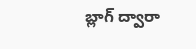బ్లాగ్ ద్వారా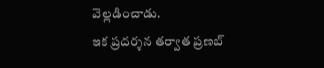వెల్లడించాడు.
ఇక ప్రదర్శన తర్వాత ప్రణబ్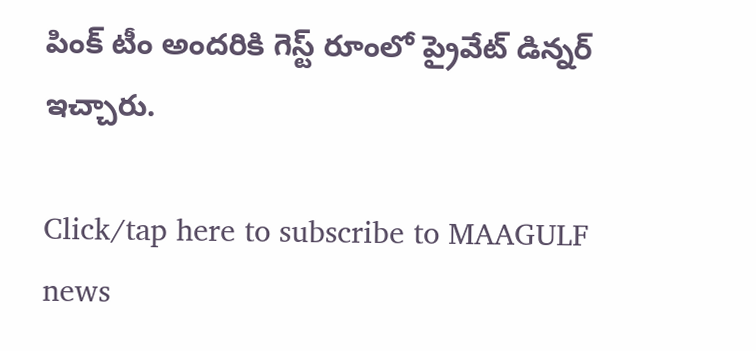పింక్ టీం అందరికి గెస్ట్ రూంలో ప్రైవేట్ డిన్నర్ ఇచ్చారు.

Click/tap here to subscribe to MAAGULF news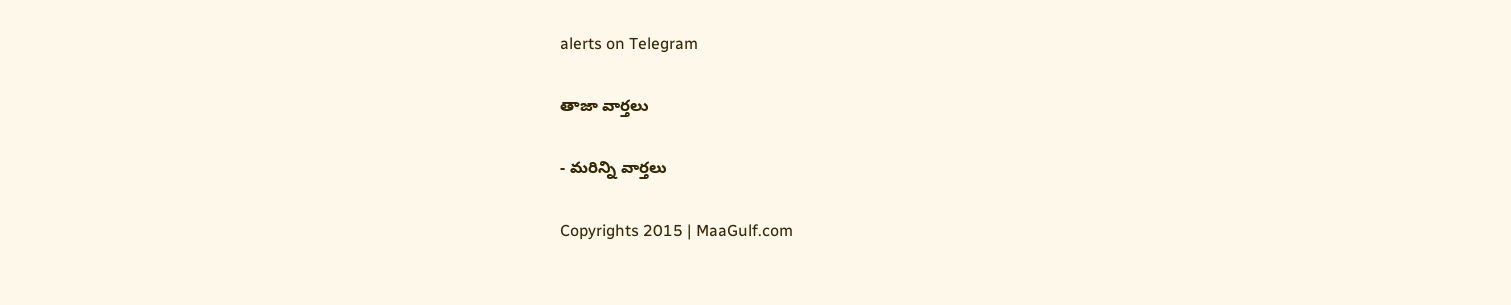alerts on Telegram

తాజా వార్తలు

- మరిన్ని వార్తలు

Copyrights 2015 | MaaGulf.com